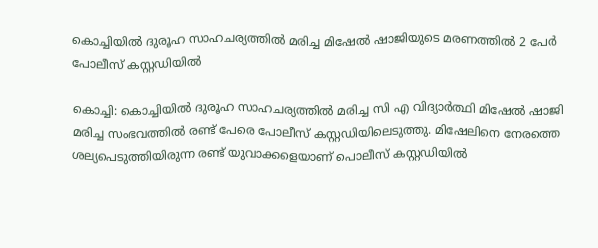കൊച്ചിയില്‍ ദുരൂഹ സാഹചര്യത്തില്‍ മരിച്ച മിഷേല്‍ ഷാജിയുടെ മരണത്തില്‍ 2 പേര്‍ പോലീസ് കസ്റ്റഡിയില്‍

കൊച്ചി: കൊച്ചിയില്‍ ദുരൂഹ സാഹചര്യത്തില്‍ മരിച്ച സി എ വിദ്യാര്‍ത്ഥി മിഷേല്‍ ഷാജി മരിച്ച സംഭവത്തില്‍ രണ്ട് പേരെ പോലീസ് കസ്റ്റഡിയിലെടുത്തു. മിഷേലിനെ നേരത്തെ ശല്യപെടുത്തിയിരുന്ന രണ്ട് യുവാക്കളെയാണ് പൊലീസ് കസ്റ്റഡിയില്‍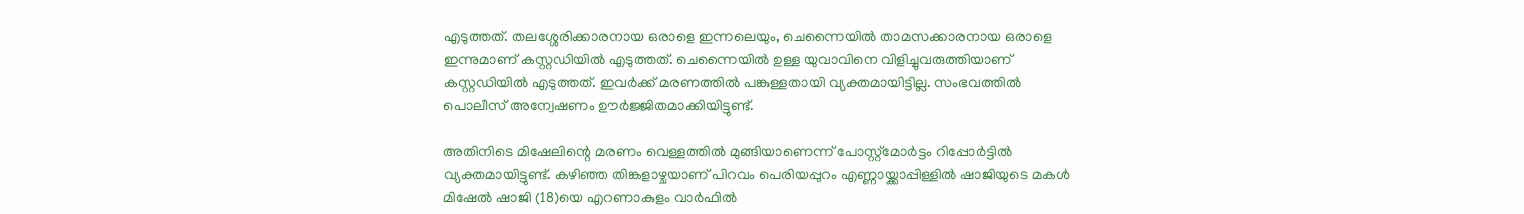എടുത്തത്. തലശ്ശേരിക്കാരനായ ഒരാളെ ഇന്നലെയും, ചെന്നൈയില്‍ താമസക്കാരനായ ഒരാളെ ഇന്നുമാണ് കസ്റ്റഡിയില്‍ എടുത്തത്. ചെന്നൈയില്‍ ഉള്ള യുവാവിനെ വിളിച്ചുവരുത്തിയാണ് കസ്റ്റഡിയില്‍ എടുത്തത്. ഇവര്‍ക്ക് മരണത്തില്‍ പങ്കുള്ളതായി വ്യക്തമായിട്ടില്ല. സംഭവത്തില്‍ പൊലീസ് അന്വേഷണം ഊര്‍ജ്ജിതമാക്കിയിട്ടുണ്ട്.

അതിനിടെ മിഷേലിന്റെ മരണം വെള്ളത്തില്‍ മുങ്ങിയാണെന്ന് പോസ്റ്റ്മോര്‍ട്ടം റിപ്പോര്‍ട്ടില്‍ വ്യക്തമായിട്ടുണ്ട്. കഴിഞ്ഞ തിങ്കളാഴ്ചയാണ് പിറവം പെരിയപ്പുറം എണ്ണായ്ക്കാപ്പിള്ളില്‍ ഷാജിയുടെ മകള്‍ മിഷേല്‍ ഷാജി (18)യെ എറണാകുളം വാര്‍ഫില്‍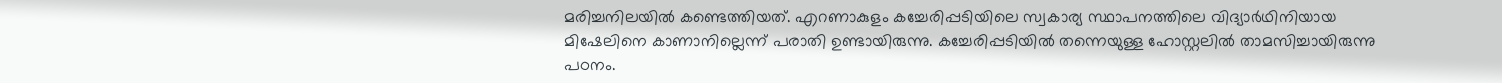മരിച്ചനിലയില്‍ കണ്ടെത്തിയത്. എറണാകുളം കച്ചേരിപ്പടിയിലെ സ്വകാര്യ സ്ഥാപനത്തിലെ വിദ്യാര്‍ഥിനിയായ മിഷേലിനെ കാണാനില്ലെന്ന് പരാതി ഉണ്ടായിരുന്നു. കച്ചേരിപ്പടിയില്‍ തന്നെയുള്ള ഹോസ്റ്റലില്‍ താമസിച്ചായിരുന്നു പഠനം.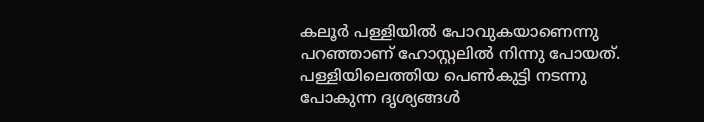കലൂര്‍ പള്ളിയില്‍ പോവുകയാണെന്നു പറഞ്ഞാണ് ഹോസ്റ്റലില്‍ നിന്നു പോയത്. പള്ളിയിലെത്തിയ പെണ്‍കുട്ടി നടന്നു പോകുന്ന ദൃശ്യങ്ങള്‍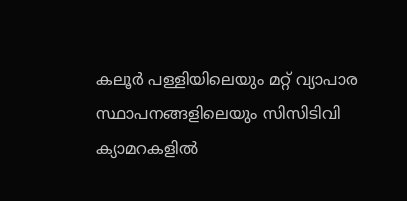കലൂര്‍ പള്ളിയിലെയും മറ്റ് വ്യാപാര സ്ഥാപനങ്ങളിലെയും സിസിടിവി ക്യാമറകളില്‍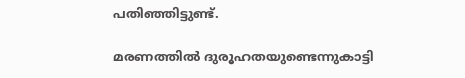പതിഞ്ഞിട്ടുണ്ട്.

മരണത്തില്‍ ദുരൂഹതയുണ്ടെന്നുകാട്ടി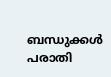ബന്ധുക്കള്‍ പരാതി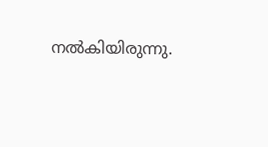നല്‍കിയിരുന്നു.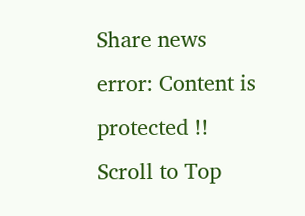Share news
error: Content is protected !!
Scroll to Top